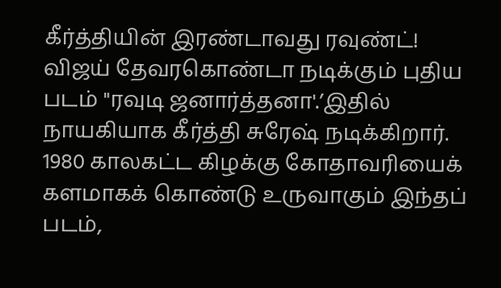கீர்த்தியின் இரண்டாவது ரவுண்ட்!
விஜய் தேவரகொண்டா நடிக்கும் புதிய படம் "ரவுடி ஜனார்த்தனா'.’இதில் நாயகியாக கீர்த்தி சுரேஷ் நடிக்கிறார். 1980 காலகட்ட கிழக்கு கோதாவரியைக் களமாகக் கொண்டு உருவாகும் இந்தப் படம்,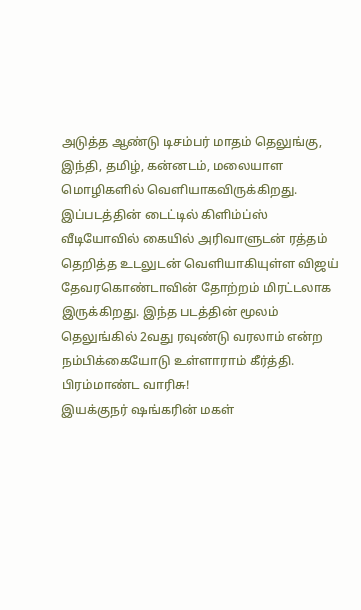அடுத்த ஆண்டு டிசம்பர் மாதம் தெலுங்கு, இந்தி, தமிழ், கன்னடம், மலையாள மொழிகளில் வெளியாகவிருக்கிறது. இப்படத்தின் டைட்டில் கிளிம்ப்ஸ் வீடியோவில் கையில் அரிவாளுடன் ரத்தம் தெறித்த உடலுடன் வெளியாகியுள்ள விஜய் தேவரகொண்டாவின் தோற்றம் மிரட்டலாக இருக்கிறது. இந்த படத்தின் மூலம் தெலுங்கில் 2வது ரவுண்டு வரலாம் என்ற நம்பிக்கையோடு உள்ளாராம் கீர்த்தி.
பிரம்மாண்ட வாரிசு!
இயக்குநர் ஷங்கரின் மகள்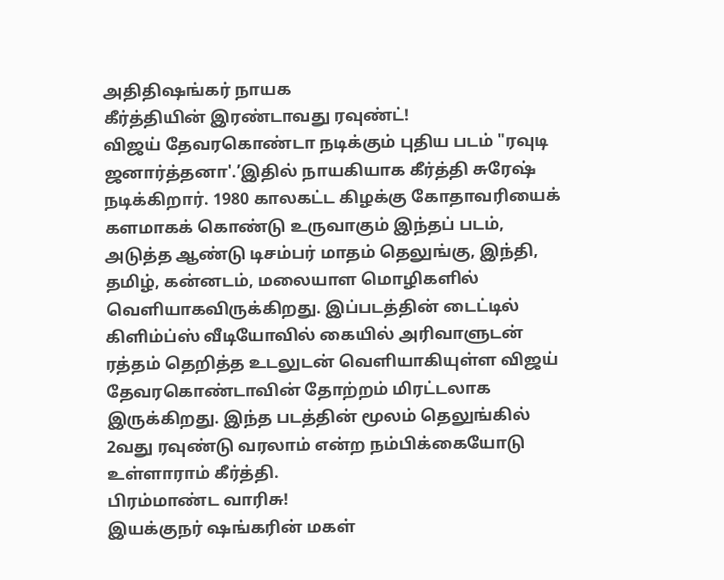அதிதிஷங்கர் நாயக
கீர்த்தியின் இரண்டாவது ரவுண்ட்!
விஜய் தேவரகொண்டா நடிக்கும் புதிய படம் "ரவுடி ஜனார்த்தனா'.’இதில் நாயகியாக கீர்த்தி சுரேஷ் நடிக்கிறார். 1980 காலகட்ட கிழக்கு கோதாவரியைக் களமாகக் கொண்டு உருவாகும் இந்தப் படம், அடுத்த ஆண்டு டிசம்பர் மாதம் தெலுங்கு, இந்தி, தமிழ், கன்னடம், மலையாள மொழிகளில் வெளியாகவிருக்கிறது. இப்படத்தின் டைட்டில் கிளிம்ப்ஸ் வீடியோவில் கையில் அரிவாளுடன் ரத்தம் தெறித்த உடலுடன் வெளியாகியுள்ள விஜய் தேவரகொண்டாவின் தோற்றம் மிரட்டலாக இருக்கிறது. இந்த படத்தின் மூலம் தெலுங்கில் 2வது ரவுண்டு வரலாம் என்ற நம்பிக்கையோடு உள்ளாராம் கீர்த்தி.
பிரம்மாண்ட வாரிசு!
இயக்குநர் ஷங்கரின் மகள்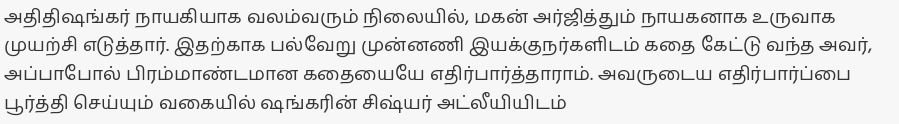அதிதிஷங்கர் நாயகியாக வலம்வரும் நிலையில், மகன் அர்ஜித்தும் நாயகனாக உருவாக முயற்சி எடுத்தார். இதற்காக பல்வேறு முன்னணி இயக்குநர்களிடம் கதை கேட்டு வந்த அவர், அப்பாபோல் பிரம்மாண்டமான கதையையே எதிர்பார்த்தாராம். அவருடைய எதிர்பார்ப்பை பூர்த்தி செய்யும் வகையில் ஷங்கரின் சிஷ்யர் அட்லீயியிடம்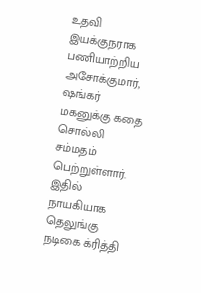உதவி இயக்குநராக பணியாற்றிய அசோக்குமார், ஷங்கர் மகனுக்கு கதை சொல்லி சம்மதம் பெற்றுள்ளார். இதில் நாயகியாக தெலுங்கு நடிகை க்ரித்தி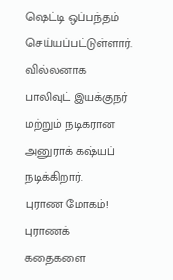ஷெட்டி ஒப்பந்தம் செய்யப்பட்டுள்ளார். வில்லனாக பாலிவுட் இயக்குநர் மற்றும் நடிகரான அனுராக் கஷ்யப் நடிக்கிறார்.
புராண மோகம்!
புராணக் கதைகளை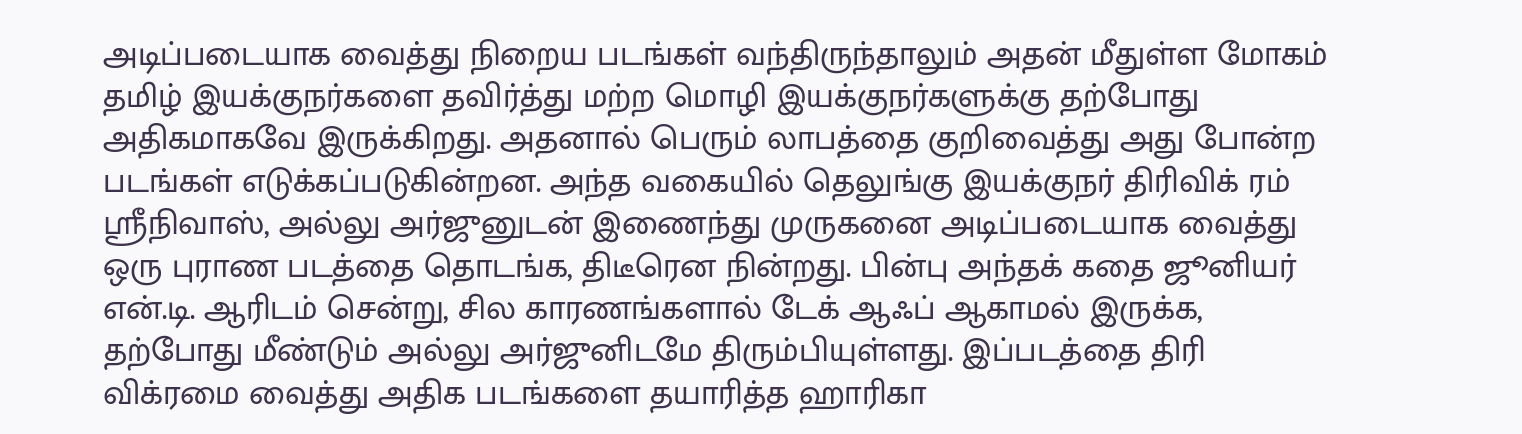அடிப்படையாக வைத்து நிறைய படங்கள் வந்திருந்தாலும் அதன் மீதுள்ள மோகம் தமிழ் இயக்குநர்களை தவிர்த்து மற்ற மொழி இயக்குநர்களுக்கு தற்போது அதிகமாகவே இருக்கிறது. அதனால் பெரும் லாபத்தை குறிவைத்து அது போன்ற படங்கள் எடுக்கப்படுகின்றன. அந்த வகையில் தெலுங்கு இயக்குநர் திரிவிக் ரம் ஸ்ரீநிவாஸ், அல்லு அர்ஜுனுடன் இணைந்து முருகனை அடிப்படையாக வைத்து ஒரு புராண படத்தை தொடங்க, திடீரென நின்றது. பின்பு அந்தக் கதை ஜூனியர் என்.டி. ஆரிடம் சென்று, சில காரணங்களால் டேக் ஆஃப் ஆகாமல் இருக்க, தற்போது மீண்டும் அல்லு அர்ஜுனிடமே திரும்பியுள்ளது. இப்படத்தை திரி விக்ரமை வைத்து அதிக படங்களை தயாரித்த ஹாரிகா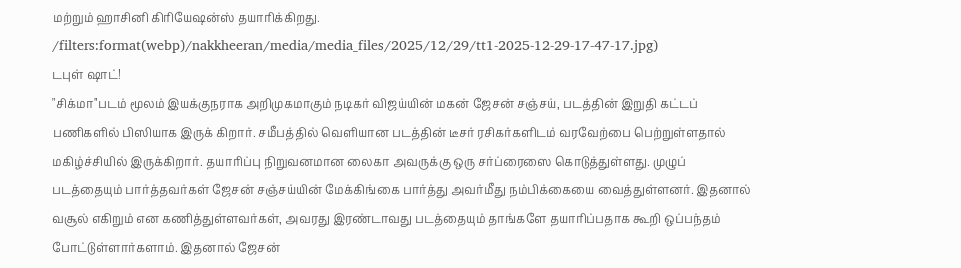மற்றும் ஹாசினி கிரியேஷன்ஸ் தயாரிக்கிறது.
/filters:format(webp)/nakkheeran/media/media_files/2025/12/29/tt1-2025-12-29-17-47-17.jpg)
டபுள் ஷாட்!
"சிக்மா'’படம் மூலம் இயக்குநராக அறிமுகமாகும் நடிகர் விஜய்யின் மகன் ஜேசன் சஞ்சய், படத்தின் இறுதி கட்டப் பணிகளில் பிஸியாக இருக் கிறார். சமீபத்தில் வெளியான படத்தின் டீசர் ரசிகர்களிடம் வரவேற்பை பெற்றுள்ளதால் மகிழ்ச்சியில் இருக்கிறார். தயாரிப்பு நிறுவனமான லைகா அவருக்கு ஒரு சர்ப்ரைஸை கொடுத்துள்ளது. முழுப் படத்தையும் பார்த்தவர்கள் ஜேசன் சஞ்சய்யின் மேக்கிங்கை பார்த்து அவர்மீது நம்பிக்கையை வைத்துள்ளனர். இதனால் வசூல் எகிறும் என கணித்துள்ளவர்கள், அவரது இரண்டாவது படத்தையும் தாங்களே தயாரிப்பதாக கூறி ஒப்பந்தம் போட்டுள்ளார்களாம். இதனால் ஜேசன்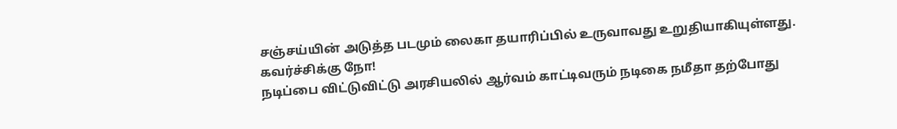சஞ்சய்யின் அடுத்த படமும் லைகா தயாரிப்பில் உருவாவது உறுதியாகியுள்ளது.
கவர்ச்சிக்கு நோ!
நடிப்பை விட்டுவிட்டு அரசியலில் ஆர்வம் காட்டிவரும் நடிகை நமீதா தற்போது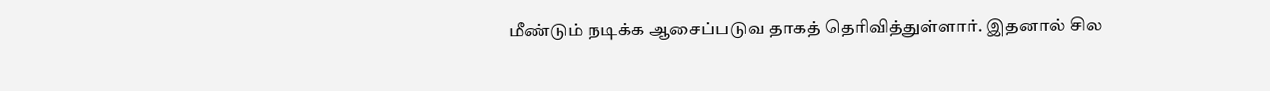மீண்டும் நடிக்க ஆசைப்படுவ தாகத் தெரிவித்துள்ளார். இதனால் சில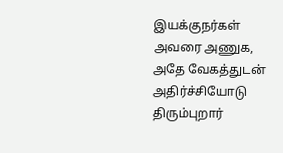இயக்குநர்கள் அவரை அணுக, அதே வேகத்துடன் அதிர்ச்சியோடு திரும்புறார்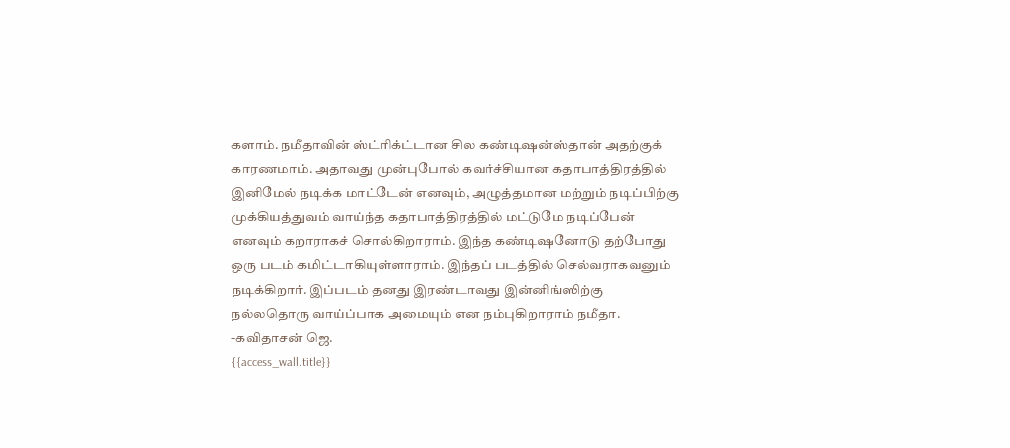களாம். நமீதாவின் ஸ்ட்ரிக்ட்டான சில கண்டிஷன்ஸ்தான் அதற்குக் காரணமாம். அதாவது முன்புபோல் கவர்ச்சியான கதாபாத்திரத்தில் இனிமேல் நடிக்க மாட்டேன் எனவும், அழுத்தமான மற்றும் நடிப்பிற்கு முக்கியத்துவம் வாய்ந்த கதாபாத்திரத்தில் மட்டுமே நடிப்பேன் எனவும் கறாராகச் சொல்கிறாராம். இந்த கண்டிஷனோடு தற்போது ஒரு படம் கமிட்டாகியுள்ளாராம். இந்தப் படத்தில் செல்வராகவனும் நடிக்கிறார். இப்படம் தனது இரண்டாவது இன்னிங்ஸிற்கு நல்லதொரு வாய்ப்பாக அமையும் என நம்புகிறாராம் நமீதா.
-கவிதாசன் ஜெ.
{{access_wall.title}}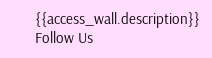{{access_wall.description}}
Follow Us